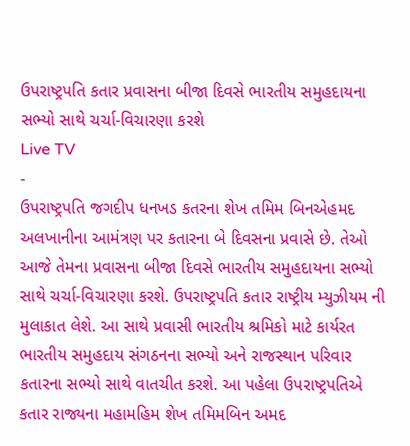ઉપરાષ્ટ્રપતિ કતાર પ્રવાસના બીજા દિવસે ભારતીય સમુહદાયના સભ્યો સાથે ચર્ચા-વિચારણા કરશે
Live TV
-
ઉપરાષ્ટ્રપતિ જગદીપ ધનખડ કતરના શેખ તમિમ બિનએહમદ અલખાનીના આમંત્રણ પર કતારના બે દિવસના પ્રવાસે છે. તેઓ આજે તેમના પ્રવાસના બીજા દિવસે ભારતીય સમુહદાયના સભ્યો સાથે ચર્ચા-વિચારણા કરશે. ઉપરાષ્ટ્રપતિ કતાર રાષ્ટ્રીય મ્યુઝીયમ ની મુલાકાત લેશે. આ સાથે પ્રવાસી ભારતીય શ્રમિકો માટે કાર્યરત ભારતીય સમુહદાય સંગઠનના સભ્યો અને રાજસ્થાન પરિવાર કતારના સભ્યો સાથે વાતચીત કરશે. આ પહેલા ઉપરાષ્ટ્રપતિએ કતાર રાજ્યના મહામહિમ શેખ તમિમબિન અમદ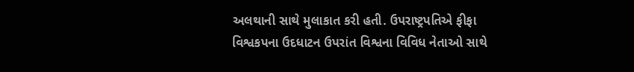અલથાની સાથે મુલાકાત કરી હતી. ઉપરાષ્ટ્રપતિએ ફીફા વિશ્વકપના ઉદધાટન ઉપરાંત વિશ્વના વિવિધ નેતાઓ સાથે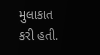મુલાકાત કરી હતી.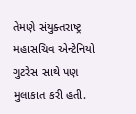તેમણે સંયુક્તરાષ્ટ્ર મહાસચિવ એન્ટેનિયો ગુટરેસ સાથે પણ મુલાકાત કરી હતી.